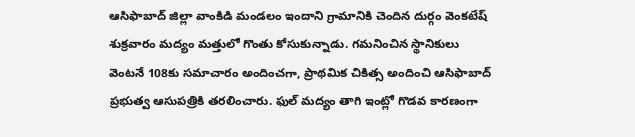ఆసిఫాబాద్ జిల్లా వాంకిడి మండలం ఇందాని గ్రామానికి చెందిన దుర్గం వెంకటేష్ శుక్రవారం మద్యం మత్తులో గొంతు కోసుకున్నాడు. గమనించిన స్థానికులు వెంటనే 108కు సమాచారం అందించగా, ప్రాథమిక చికిత్స అందించి ఆసిఫాబాద్ ప్రభుత్వ ఆసుపత్రికి తరలించారు. ఫుల్ మద్యం తాగి ఇంట్లో గొడవ కారణంగా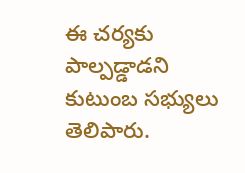ఈ చర్యకు పాల్పడ్డాడని కుటుంబ సభ్యులు తెలిపారు.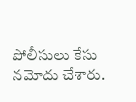పోలీసులు కేసు నమోదు చేశారు.